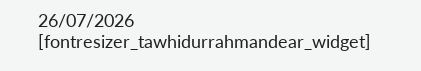26/07/2026
[fontresizer_tawhidurrahmandear_widget]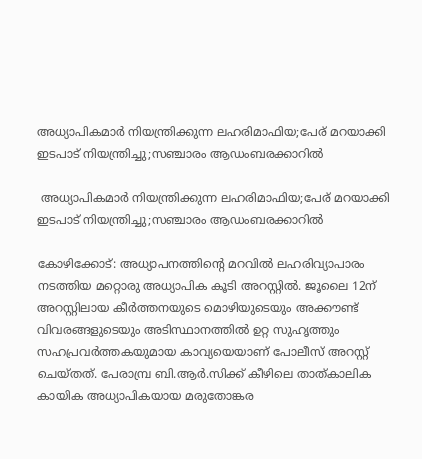അധ്യാപികമാർ നിയന്ത്രിക്കുന്ന ലഹരിമാഫിയ;പേര് മറയാക്കി ഇടപാട് നിയന്ത്രിച്ചു;സഞ്ചാരം ആഡംബരക്കാറിൽ

 അധ്യാപികമാർ നിയന്ത്രിക്കുന്ന ലഹരിമാഫിയ;പേര് മറയാക്കി ഇടപാട് നിയന്ത്രിച്ചു;സഞ്ചാരം ആഡംബരക്കാറിൽ

കോഴിക്കോട്: അധ്യാപനത്തിന്റെ മറവിൽ ലഹരിവ്യാപാരം നടത്തിയ മറ്റൊരു അധ്യാപിക കൂടി അറസ്റ്റിൽ. ജൂലൈ 12ന് അറസ്റ്റിലായ കീർത്തനയുടെ മൊഴിയുടെയും അക്കൗണ്ട് വിവരങ്ങളുടെയും അടിസ്ഥാനത്തിൽ ഉറ്റ സുഹൃത്തും സഹപ്രവർത്തകയുമായ കാവ്യയെയാണ് പോലീസ് അറസ്റ്റ് ചെയ്തത്. പേരാമ്പ്ര ബി.ആർ.സിക്ക് കീഴിലെ താത്കാലിക കായിക അധ്യാപികയായ മരുതോങ്കര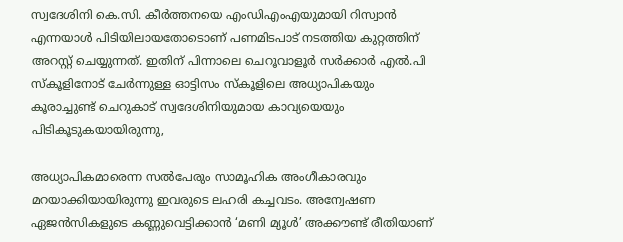സ്വദേശിനി കെ.സി. കീർത്തനയെ എംഡിഎംഎയുമായി റിസ്വാൻ എന്നയാൾ പിടിയിലായതോടൊണ് പണമിടപാട് നടത്തിയ കുറ്റത്തിന് അറസ്റ്റ് ചെയ്യുന്നത്. ഇതിന് പിന്നാലെ ചെറൂവാളൂർ സർക്കാർ എൽ.പി സ്‌കൂളിനോട് ചേർന്നുള്ള ഓട്ടിസം സ്‌കൂളിലെ അധ്യാപികയും കൂരാച്ചുണ്ട് ചെറുകാട് സ്വദേശിനിയുമായ കാവ്യയെയും പിടികൂടുകയായിരുന്നു,

അധ്യാപികമാരെന്ന സൽപേരും സാമൂഹിക അംഗീകാരവും മറയാക്കിയായിരുന്നു ഇവരുടെ ലഹരി കച്ചവടം. അന്വേഷണ ഏജൻസികളുടെ കണ്ണുവെട്ടിക്കാൻ ‘മണി മ്യൂൾ’ അക്കൗണ്ട് രീതിയാണ്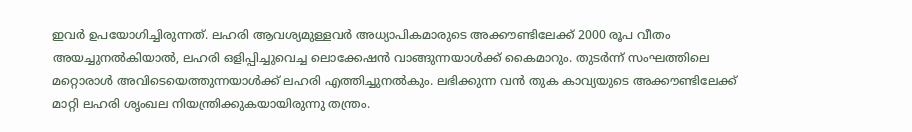ഇവർ ഉപയോഗിച്ചിരുന്നത്. ലഹരി ആവശ്യമുള്ളവർ അധ്യാപികമാരുടെ അക്കൗണ്ടിലേക്ക് 2000 രൂപ വീതം അയച്ചുനൽകിയാൽ, ലഹരി ഒളിപ്പിച്ചുവെച്ച ലൊക്കേഷൻ വാങ്ങുന്നയാൾക്ക് കൈമാറും. തുടർന്ന് സംഘത്തിലെ മറ്റൊരാൾ അവിടെയെത്തുന്നയാൾക്ക് ലഹരി എത്തിച്ചുനൽകും. ലഭിക്കുന്ന വൻ തുക കാവ്യയുടെ അക്കൗണ്ടിലേക്ക് മാറ്റി ലഹരി ശൃംഖല നിയന്ത്രിക്കുകയായിരുന്നു തന്ത്രം.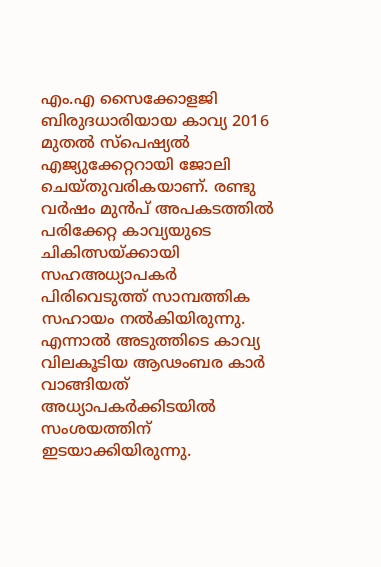എം.എ സൈക്കോളജി ബിരുദധാരിയായ കാവ്യ 2016 മുതൽ സ്‌പെഷ്യൽ എജ്യുക്കേറ്ററായി ജോലി ചെയ്തുവരികയാണ്. രണ്ടു വർഷം മുൻപ് അപകടത്തിൽ പരിക്കേറ്റ കാവ്യയുടെ ചികിത്സയ്ക്കായി സഹഅധ്യാപകർ പിരിവെടുത്ത് സാമ്പത്തിക സഹായം നൽകിയിരുന്നു. എന്നാൽ അടുത്തിടെ കാവ്യ വിലകൂടിയ ആഢംബര കാർ വാങ്ങിയത് അധ്യാപകർക്കിടയിൽ സംശയത്തിന് ഇടയാക്കിയിരുന്നു.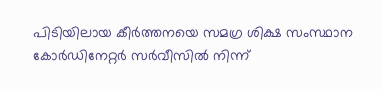പിടിയിലായ കീർത്തനയെ സമഗ്ര ശിക്ഷ സംസ്ഥാന കോർഡിനേറ്റർ സർവീസിൽ നിന്ന്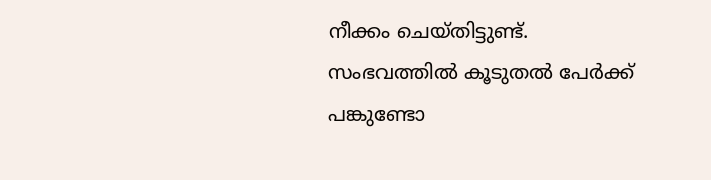നീക്കം ചെയ്തിട്ടുണ്ട്. സംഭവത്തിൽ കൂടുതൽ പേർക്ക് പങ്കുണ്ടോ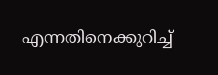എന്നതിനെക്കുറിച്ച്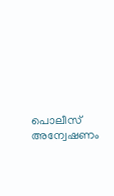പൊലീസ് അന്വേഷണം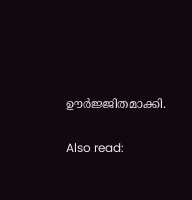ഊർജ്ജിതമാക്കി.

Also read: